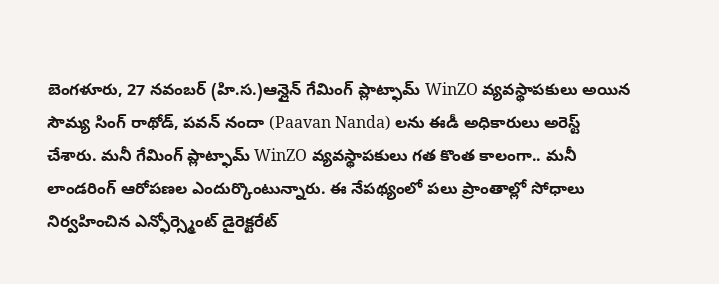బెంగళూరు, 27 నవంబర్ (హి.స.)ఆన్లైన్ గేమింగ్ ప్లాట్ఫామ్ WinZO వ్యవస్థాపకులు అయిన సౌమ్య సింగ్ రాథోడ్, పవన్ నందా (Paavan Nanda) లను ఈడీ అధికారులు అరెస్ట్ చేశారు. మనీ గేమింగ్ ప్లాట్ఫామ్ WinZO వ్యవస్థాపకులు గత కొంత కాలంగా.. మనీ లాండరింగ్ ఆరోపణల ఎందుర్కొంటున్నారు. ఈ నేపథ్యంలో పలు ప్రాంతాల్లో సోధాలు నిర్వహించిన ఎన్ఫోర్స్మెంట్ డైరెక్టరేట్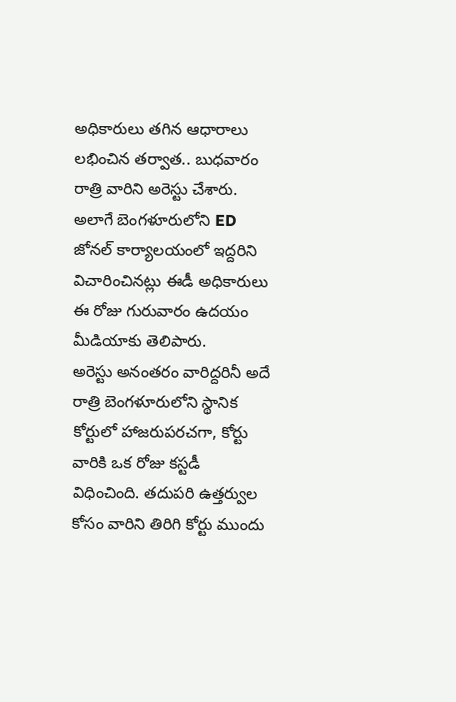అధికారులు తగిన ఆధారాలు లభించిన తర్వాత.. బుధవారం రాత్రి వారిని అరెస్టు చేశారు. అలాగే బెంగళూరులోని ED జోనల్ కార్యాలయంలో ఇద్దరిని విచారించినట్లు ఈడీ అధికారులు ఈ రోజు గురువారం ఉదయం మీడియాకు తెలిపారు.
అరెస్టు అనంతరం వారిద్దరినీ అదే రాత్రి బెంగళూరులోని స్థానిక కోర్టులో హాజరుపరచగా, కోర్టు వారికి ఒక రోజు కస్టడీ విధించింది. తదుపరి ఉత్తర్వుల కోసం వారిని తిరిగి కోర్టు ముందు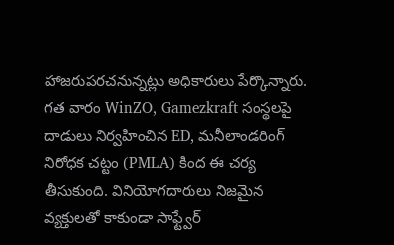హాజరుపరచనున్నట్లు అధికారులు పేర్కొన్నారు.
గత వారం WinZO, Gamezkraft సంస్థలపై దాడులు నిర్వహించిన ED, మనీలాండరింగ్ నిరోధక చట్టం (PMLA) కింద ఈ చర్య తీసుకుంది. వినియోగదారులు నిజమైన వ్యక్తులతో కాకుండా సాఫ్ట్వేర్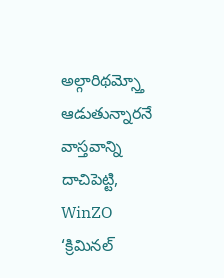అల్గారిథమ్స్తో ఆడుతున్నారనే వాస్తవాన్ని దాచిపెట్టి, WinZO ‘క్రిమినల్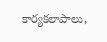కార్యకలాపాలు,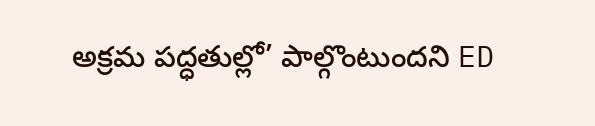అక్రమ పద్ధతుల్లో’ పాల్గొంటుందని ED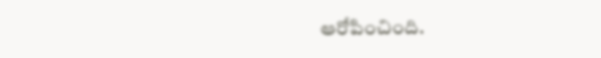ఆరోపించింది.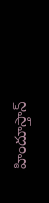హిందూస్తాన్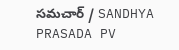సమచార్ / SANDHYA PRASADA PV